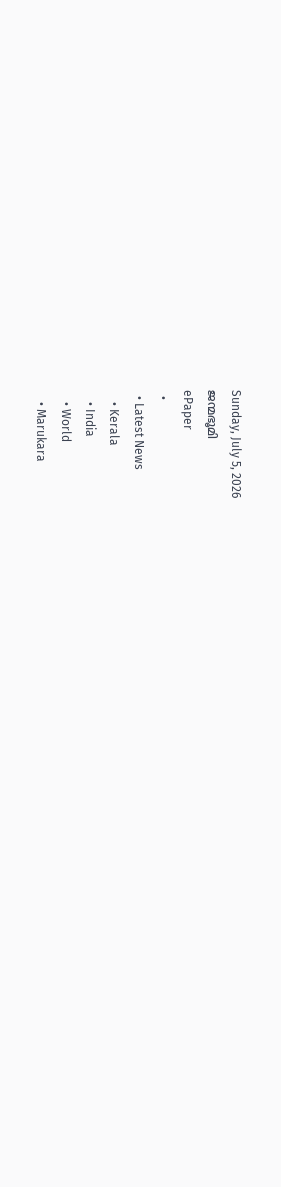Sunday, July 5, 2026
ജന്മഭൂമി
ePaper
  •
  • Latest News
    • Kerala
    • India
    • World
    • Marukara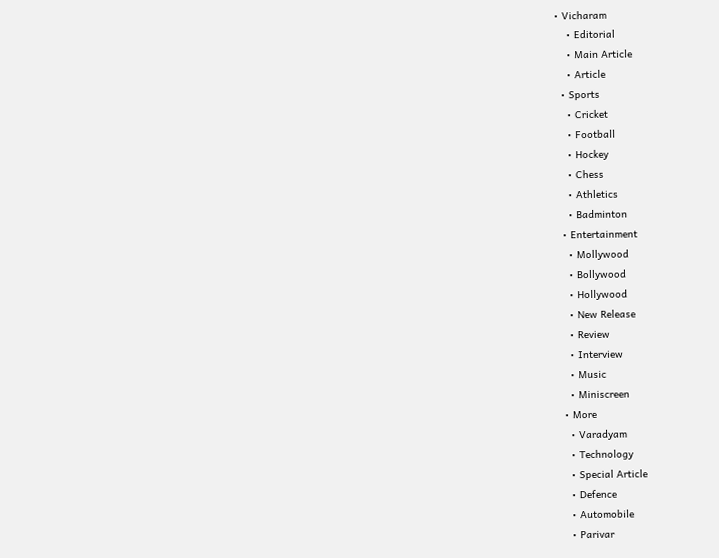• Vicharam
    • Editorial
    • Main Article
    • Article
  • Sports
    • Cricket
    • Football
    • Hockey
    • Chess
    • Athletics
    • Badminton
  • Entertainment
    • Mollywood
    • Bollywood
    • Hollywood
    • New Release
    • Review
    • Interview
    • Music
    • Miniscreen
  • More
    • Varadyam
    • Technology
    • Special Article
    • Defence
    • Automobile
    • Parivar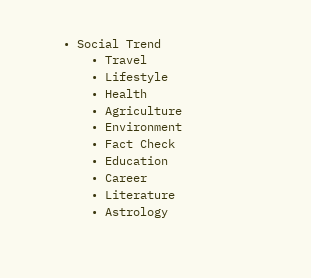• Social Trend
    • Travel
    • Lifestyle
    • Health
    • Agriculture
    • Environment
    • Fact Check
    • Education
    • Career
    • Literature
    • Astrology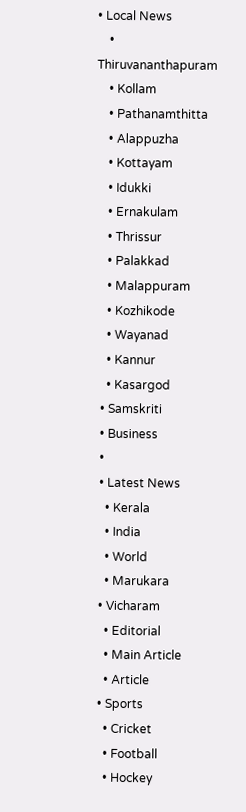• Local News
    • Thiruvananthapuram
    • Kollam
    • Pathanamthitta
    • Alappuzha
    • Kottayam
    • Idukki
    • Ernakulam
    • Thrissur
    • Palakkad
    • Malappuram
    • Kozhikode
    • Wayanad
    • Kannur
    • Kasargod
  • Samskriti
  • Business
  •
  • Latest News
    • Kerala
    • India
    • World
    • Marukara
  • Vicharam
    • Editorial
    • Main Article
    • Article
  • Sports
    • Cricket
    • Football
    • Hockey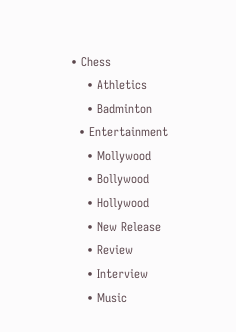• Chess
    • Athletics
    • Badminton
  • Entertainment
    • Mollywood
    • Bollywood
    • Hollywood
    • New Release
    • Review
    • Interview
    • Music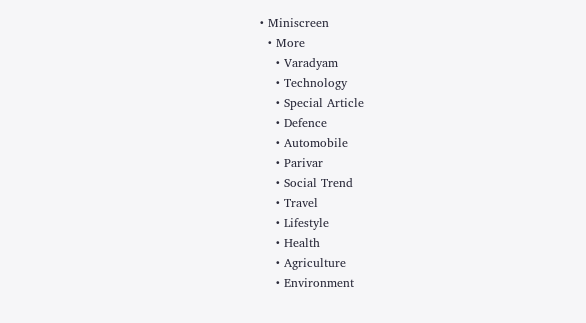• Miniscreen
  • More
    • Varadyam
    • Technology
    • Special Article
    • Defence
    • Automobile
    • Parivar
    • Social Trend
    • Travel
    • Lifestyle
    • Health
    • Agriculture
    • Environment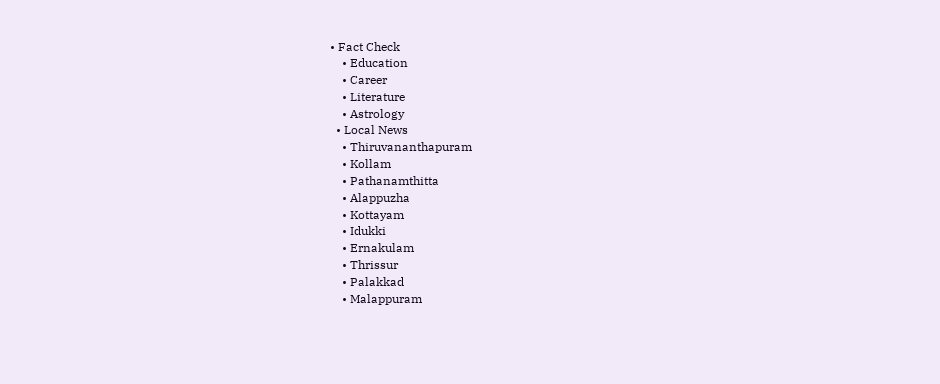• Fact Check
    • Education
    • Career
    • Literature
    • Astrology
  • Local News
    • Thiruvananthapuram
    • Kollam
    • Pathanamthitta
    • Alappuzha
    • Kottayam
    • Idukki
    • Ernakulam
    • Thrissur
    • Palakkad
    • Malappuram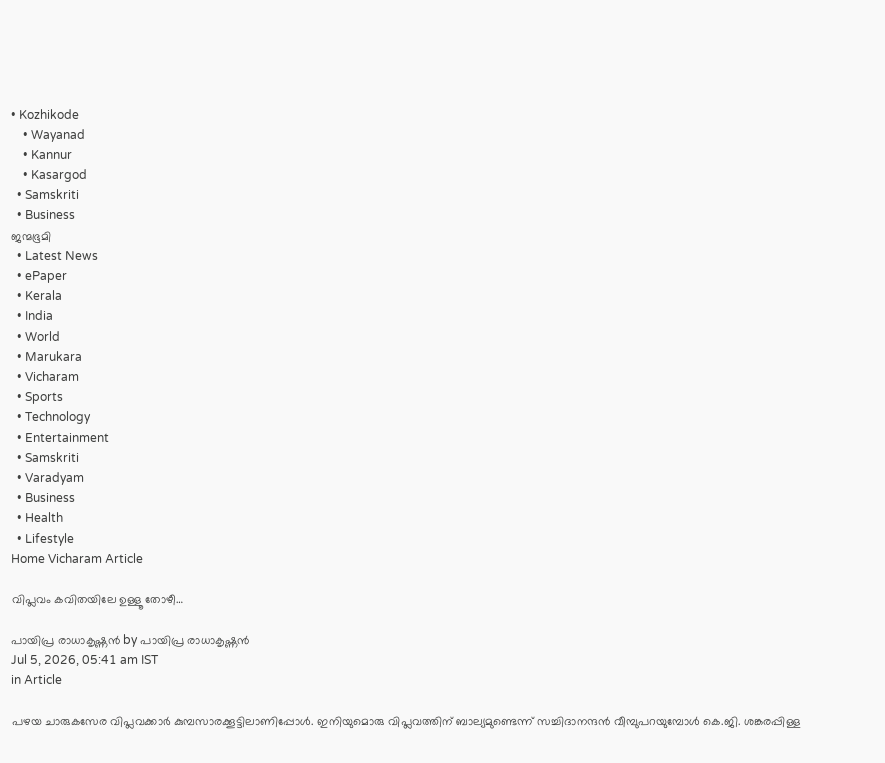• Kozhikode
    • Wayanad
    • Kannur
    • Kasargod
  • Samskriti
  • Business
ജന്മഭൂമി
  • Latest News
  • ePaper
  • Kerala
  • India
  • World
  • Marukara
  • Vicharam
  • Sports
  • Technology
  • Entertainment
  • Samskriti
  • Varadyam
  • Business
  • Health
  • Lifestyle
Home Vicharam Article

വിപ്ലവം കവിതയിലേ ഉള്ളൂ തോഴീ…

പായിപ്ര രാധാകൃഷ്ണന്‍ by പായിപ്ര രാധാകൃഷ്ണന്‍
Jul 5, 2026, 05:41 am IST
in Article

പഴയ ചാരുകസേര വിപ്ലവക്കാര്‍ കുമ്പസാരക്കൂട്ടിലാണിപ്പോള്‍. ഇനിയുമൊരു വിപ്ലവത്തിന് ബാല്യമുണ്ടെന്ന് സച്ചിദാനന്ദന്‍ വീമ്പുപറയുമ്പോള്‍ കെ.ജി. ശങ്കരപ്പിള്ള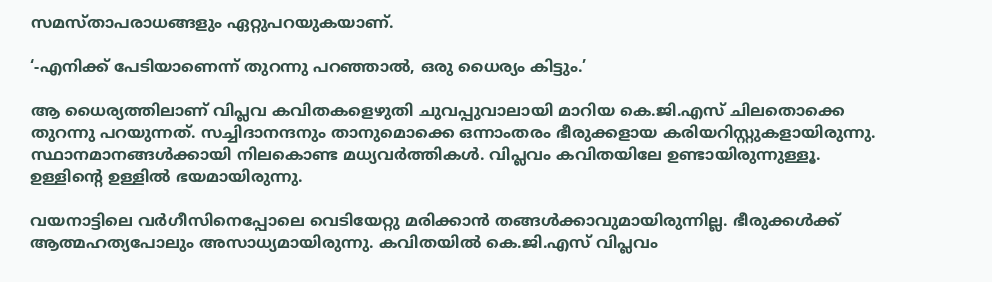സമസ്താപരാധങ്ങളും ഏറ്റുപറയുകയാണ്.

‘-എനിക്ക് പേടിയാണെന്ന് തുറന്നു പറഞ്ഞാല്‍, ഒരു ധൈര്യം കിട്ടും.’

ആ ധൈര്യത്തിലാണ് വിപ്ലവ കവിതകളെഴുതി ചുവപ്പുവാലായി മാറിയ കെ.ജി.എസ് ചിലതൊക്കെ തുറന്നു പറയുന്നത്. സച്ചിദാനന്ദനും താനുമൊക്കെ ഒന്നാംതരം ഭീരുക്കളായ കരിയറിസ്റ്റുകളായിരുന്നു. സ്ഥാനമാനങ്ങള്‍ക്കായി നിലകൊണ്ട മധ്യവര്‍ത്തികള്‍. വിപ്ലവം കവിതയിലേ ഉണ്ടായിരുന്നുള്ളൂ. ഉള്ളിന്റെ ഉള്ളില്‍ ഭയമായിരുന്നു.

വയനാട്ടിലെ വര്‍ഗീസിനെപ്പോലെ വെടിയേറ്റു മരിക്കാന്‍ തങ്ങള്‍ക്കാവുമായിരുന്നില്ല. ഭീരുക്കള്‍ക്ക് ആത്മഹത്യപോലും അസാധ്യമായിരുന്നു. കവിതയില്‍ കെ.ജി.എസ് വിപ്ലവം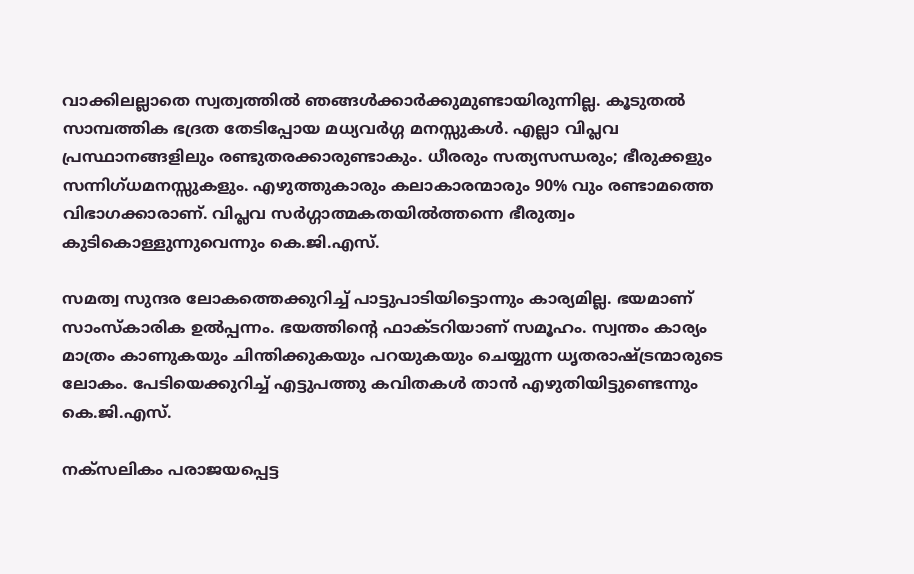വാക്കിലല്ലാതെ സ്വത്വത്തില്‍ ഞങ്ങള്‍ക്കാര്‍ക്കുമുണ്ടായിരുന്നില്ല. കൂടുതല്‍ സാമ്പത്തിക ഭദ്രത തേടിപ്പോയ മധ്യവര്‍ഗ്ഗ മനസ്സുകള്‍. എല്ലാ വിപ്ലവ പ്രസ്ഥാനങ്ങളിലും രണ്ടുതരക്കാരുണ്ടാകും. ധീരരും സത്യസന്ധരും; ഭീരുക്കളും സന്നിഗ്ധമനസ്സുകളും. എഴുത്തുകാരും കലാകാരന്മാരും 90% വും രണ്ടാമത്തെ വിഭാഗക്കാരാണ്. വിപ്ലവ സര്‍ഗ്ഗാത്മകതയില്‍ത്തന്നെ ഭീരുത്വം കുടികൊള്ളുന്നുവെന്നും കെ.ജി.എസ്.

സമത്വ സുന്ദര ലോകത്തെക്കുറിച്ച് പാട്ടുപാടിയിട്ടൊന്നും കാര്യമില്ല. ഭയമാണ് സാംസ്‌കാരിക ഉല്‍പ്പന്നം. ഭയത്തിന്റെ ഫാക്ടറിയാണ് സമൂഹം. സ്വന്തം കാര്യം മാത്രം കാണുകയും ചിന്തിക്കുകയും പറയുകയും ചെയ്യുന്ന ധൃതരാഷ്‌ട്രന്മാരുടെ ലോകം. പേടിയെക്കുറിച്ച് എട്ടുപത്തു കവിതകള്‍ താന്‍ എഴുതിയിട്ടുണ്ടെന്നും കെ.ജി.എസ്.

നക്‌സലികം പരാജയപ്പെട്ട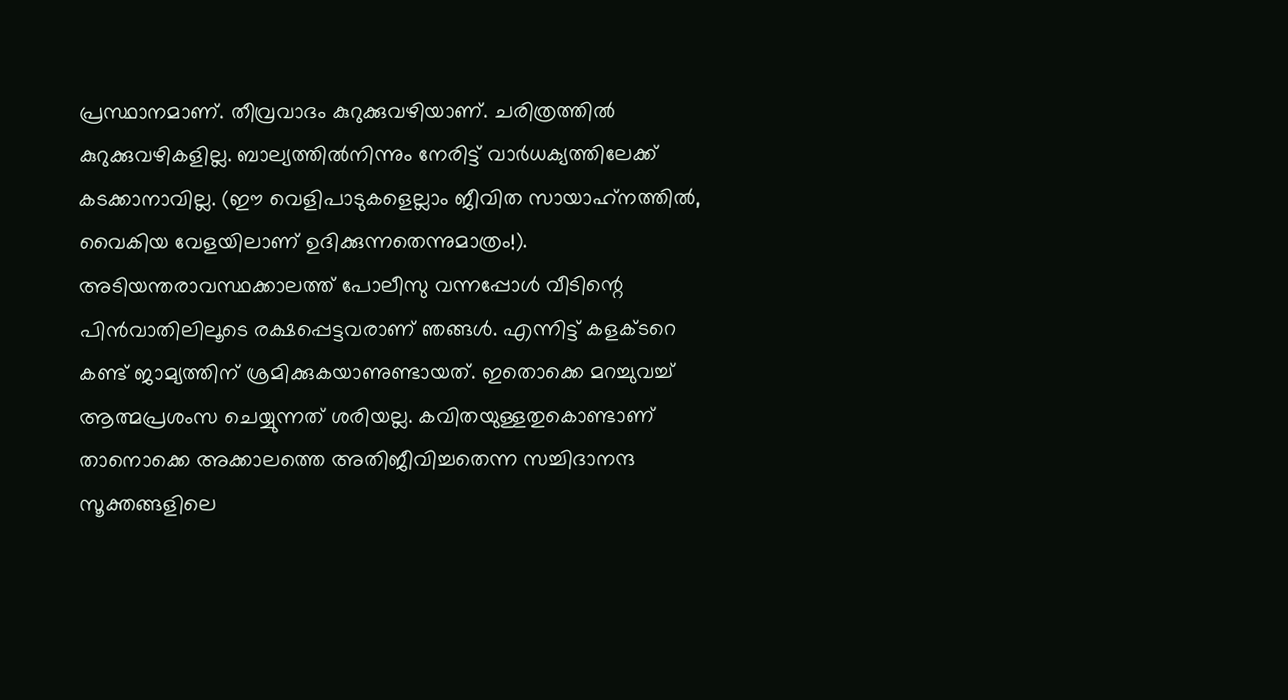പ്രസ്ഥാനമാണ്. തീവ്രവാദം കുറുക്കുവഴിയാണ്. ചരിത്രത്തില്‍ കുറുക്കുവഴികളില്ല. ബാല്യത്തില്‍നിന്നും നേരിട്ട് വാര്‍ധക്യത്തിലേക്ക് കടക്കാനാവില്ല. (ഈ വെളിപാടുകളെല്ലാം ജീവിത സായാഹ്‌നത്തില്‍, വൈകിയ വേളയിലാണ് ഉദിക്കുന്നതെന്നുമാത്രം!). അടിയന്തരാവസ്ഥക്കാലത്ത് പോലീസു വന്നപ്പോള്‍ വീടിന്റെ പിന്‍വാതിലിലൂടെ രക്ഷപ്പെട്ടവരാണ് ഞങ്ങള്‍. എന്നിട്ട് കളക്ടറെ കണ്ട് ജാമ്യത്തിന് ശ്രമിക്കുകയാണുണ്ടായത്. ഇതൊക്കെ മറച്ചുവച്ച് ആത്മപ്രശംസ ചെയ്യുന്നത് ശരിയല്ല. കവിതയുള്ളതുകൊണ്ടാണ് താനൊക്കെ അക്കാലത്തെ അതിജീവിച്ചതെന്ന സച്ചിദാനന്ദ സൂക്തങ്ങളിലെ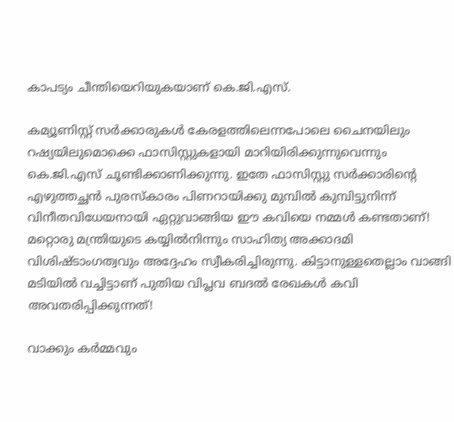കാപട്യം ചീന്തിയെറിയുകയാണ് കെ.ജി.എസ്.

കമ്യൂണിസ്റ്റ് സര്‍ക്കാരുകള്‍ കേരളത്തിലെന്നപോലെ ചൈനയിലും റഷ്യയിലുമൊക്കെ ഫാസിസ്റ്റുകളായി മാറിയിരിക്കുന്നുവെന്നും കെ.ജി.എസ് ചൂണ്ടിക്കാണിക്കുന്നു. ഇതേ ഫാസിസ്റ്റു സര്‍ക്കാരിന്റെ എഴുത്തച്ഛന്‍ പുരസ്‌കാരം പിണറായിക്കു മുമ്പില്‍ കുമ്പിട്ടുനിന്ന് വിനീതവിധേയനായി ഏറ്റുവാങ്ങിയ ഈ കവിയെ നമ്മള്‍ കണ്ടതാണ്! മറ്റൊരു മന്ത്രിയുടെ കയ്യില്‍നിന്നും സാഹിത്യ അക്കാദമി വിശിഷ്ടാംഗത്വവും അദ്ദേഹം സ്വീകരിച്ചിരുന്നു. കിട്ടാനുള്ളതെല്ലാം വാങ്ങി മടിയില്‍ വച്ചിട്ടാണ് പുതിയ വിപ്ലവ ബദല്‍ രേഖകള്‍ കവി അവതരിപ്പിക്കുന്നത്!

വാക്കും കര്‍മ്മവും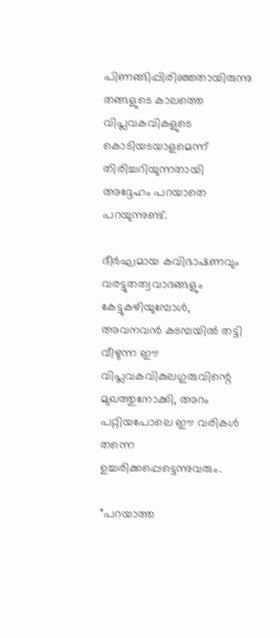പിണങ്ങിപ്പിരിഞ്ഞതായിരുന്നു തങ്ങളുടെ കാലത്തെ വിപ്ലവകവികളുടെ കൊടിയടയാളമെന്ന് തിരിച്ചറിയുന്നതായി അദ്ദേഹം പറയാതെ പറയുന്നുണ്ട്.

ദീര്‍ഘമായ കവിഭാഷണവും വരട്ടുതത്വവാദങ്ങളും കേട്ടുകഴിയുമ്പോള്‍, അവനവന്‍ കടമ്പയില്‍ തട്ടി വീഴുന്ന ഈ വിപ്ലവകവികുലഗുരുവിന്റെ മുഖത്തുനോക്കി, അറം പറ്റിയപോലെ ഈ വരികള്‍ തന്നെ ഉച്ചരിക്കപ്പെട്ടെന്നുവരും.

”പറയാത്ത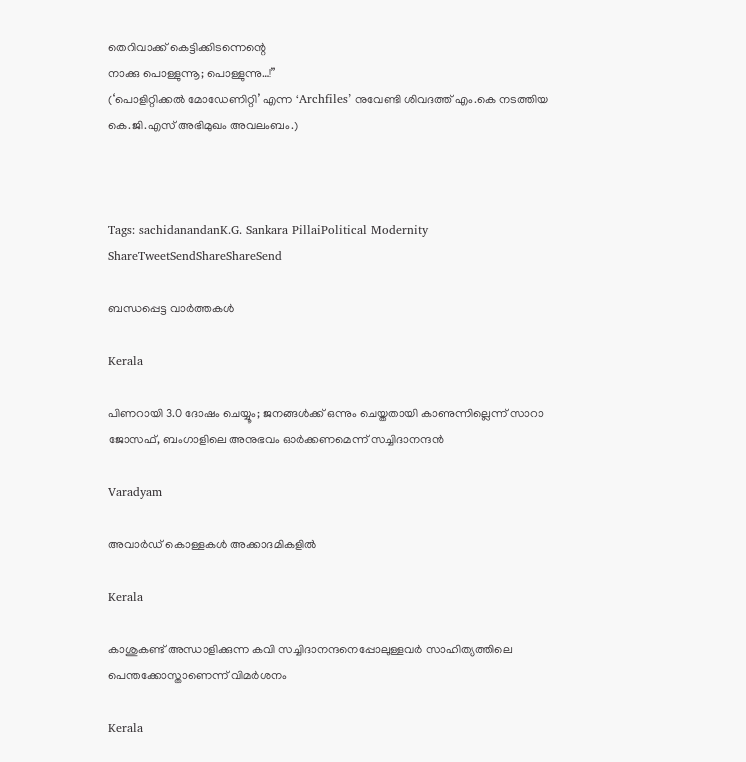തെറിവാക്ക് കെട്ടിക്കിടന്നെന്റെ
നാക്കു പൊള്ളുന്നൂ; പൊള്ളുന്നു…!”
(‘പൊളിറ്റിക്കല്‍ മോഡേണിറ്റി’ എന്ന ‘Archfiles’ നുവേണ്ടി ശിവദത്ത് എം.കെ നടത്തിയ കെ.ജി.എസ് അഭിമുഖം അവലംബം.)



Tags: sachidanandanK.G. Sankara PillaiPolitical Modernity
ShareTweetSendShareShareSend

ബന്ധപ്പെട്ട വാര്‍ത്തകള്‍

Kerala

പിണറായി 3.0 ദോഷം ചെയ്യൂം; ജനങ്ങൾക്ക് ഒന്നും ചെയ്തതായി കാണുന്നില്ലെന്ന് സാറാ ജോസഫ്, ബംഗാളിലെ അനുഭവം ഓർക്കണമെന്ന് സച്ചിദാനന്ദൻ

Varadyam

അവാര്‍ഡ് കൊള്ളകള്‍ അക്കാദമികളില്‍

Kerala

കാശുകണ്ട് അന്ധാളിക്കുന്ന കവി സച്ചിദാനന്ദനെപ്പോലുള്ളവർ സാഹിത്യത്തിലെ പെന്തക്കോസ്താണെന്ന് വിമർശനം

Kerala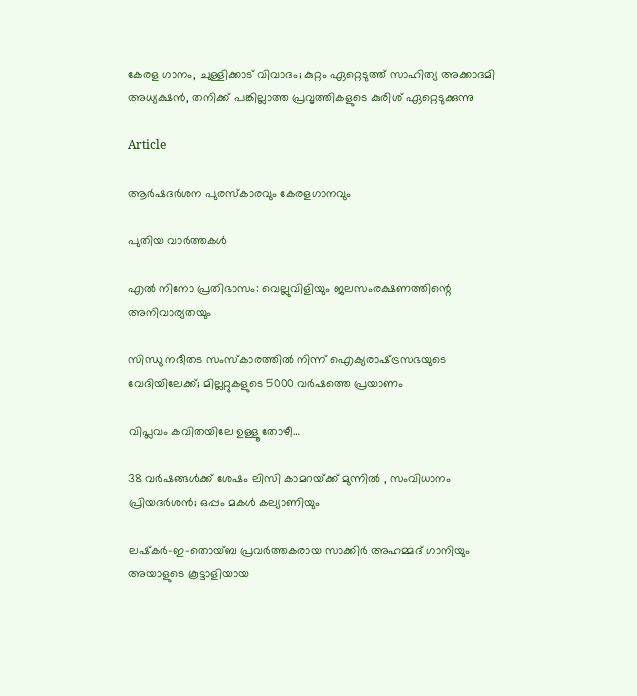കേരള ഗാനം, ചുള്ളിക്കാട് വിവാദം; കുറ്റം ഏറ്റെടുത്ത് സാഹിത്യ അക്കാദമി അധ്യക്ഷൻ, തനിക്ക് പങ്കില്ലാത്ത പ്രവൃത്തികളുടെ കുരിശ് ഏറ്റെടുക്കുന്നു

Article

ആര്‍ഷദര്‍ശന പുരസ്‌കാരവും കേരളഗാനവും

പുതിയ വാര്‍ത്തകള്‍

എല്‍ നിനോ പ്രതിഭാസം: വെല്ലുവിളിയും ജലസംരക്ഷണത്തിന്റെ അനിവാര്യതയും

സിന്ധു നദീതട സംസ്‌കാരത്തില്‍ നിന്ന് ഐക്യരാഷ്‌ട്രസഭയുടെ വേദിയിലേക്ക്; മില്ലറ്റുകളുടെ 5000 വര്‍ഷത്തെ പ്രയാണം

വിപ്ലവം കവിതയിലേ ഉള്ളൂ തോഴീ…

38 വർഷങ്ങൾക്ക് ശേഷം ലിസി കാമറയ്‌ക്ക് മുന്നിൽ , സംവിധാനം പ്രിയദർശൻ; ഒപ്പം മകൾ കല്യാണിയും

ലഷ്‌കർ-ഇ-തൊയ്ബ പ്രവർത്തകരായ സാക്കിർ അഹമ്മദ് ഗാനിയും അയാളുടെ കൂട്ടാളിയായ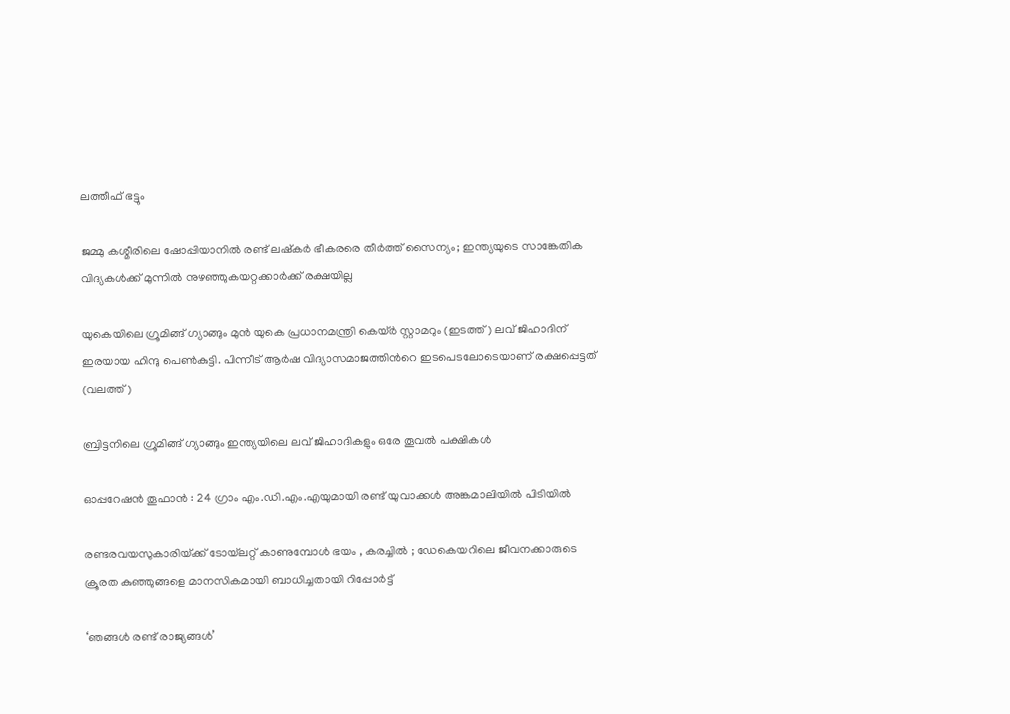ലത്തീഫ് ഭട്ടും

ജമ്മു കശ്മീരിലെ ഷോപ്പിയാനില്‍ രണ്ട് ലഷ്കര്‍ ഭീകരരെ തീര്‍ത്ത് സൈന്യം; ഇന്ത്യയുടെ സാങ്കേതിക വിദ്യകള്‍ക്ക് മുന്നില്‍ നുഴഞ്ഞുകയറ്റക്കാര്‍ക്ക് രക്ഷയില്ല

യുകെയിലെ ഗ്രൂമിങ്ങ് ഗ്യാങ്ങും മുന്‍ യുകെ പ്രധാനമന്ത്രി കെയ്ര്‍ സ്റ്റാമറും (ഇടത്ത്) ലവ് ജിഹാദിന് ഇരയായ ഹിന്ദു പെണ്‍കുട്ടി. പിന്നീട് ആര്‍ഷ വിദ്യാസമാജത്തിന്‍റെ ഇടപെടലോടെയാണ് രക്ഷപ്പെട്ടത് (വലത്ത്)

ബ്രിട്ടനിലെ ഗ്രൂമിങ്ങ് ഗ്യാങ്ങും ഇന്ത്യയിലെ ലവ് ജിഹാദികളും ഒരേ തൂവല്‍ പക്ഷികള്‍

ഓപ്പറേഷൻ തൂഫാൻ : 24 ഗ്രാം എം.ഡി.എം.എയുമായി രണ്ട് യുവാക്കൾ അങ്കമാലിയിൽ പിടിയിൽ

രണ്ടരവയസുകാരിയ്‌ക്ക് ടോയ്‌ലറ്റ് കാണുമ്പോൾ ഭയം , കരച്ചിൽ ; ഡേകെയറിലെ ജീവനക്കാരുടെ ക്രൂരത കുഞ്ഞുങ്ങളെ മാനസികമായി ബാധിച്ചതായി റിപ്പോർട്ട്

‘ഞങ്ങള്‍ രണ്ട് രാജ്യങ്ങള്‍’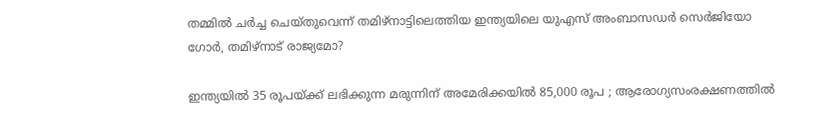തമ്മില്‍ ചര്‍ച്ച ചെയ്തുവെന്ന് തമിഴ്നാട്ടിലെത്തിയ ഇന്ത്യയിലെ യുഎസ് അംബാസഡര്‍ സെര്‍ജിയോ ഗോര്‍, തമിഴ്നാട് രാജ്യമോ?

ഇന്ത്യയിൽ 35 രൂപയ്‌ക്ക് ലഭിക്കുന്ന മരുന്നിന് അമേരിക്കയിൽ 85,000 രൂപ ; ആരോഗ്യസംരക്ഷണത്തിൽ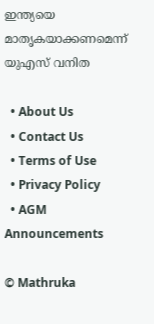ഇന്ത്യയെ മാതൃകയാക്കണമെന്ന് യുഎസ് വനിത

  • About Us
  • Contact Us
  • Terms of Use
  • Privacy Policy
  • AGM Announcements

© Mathruka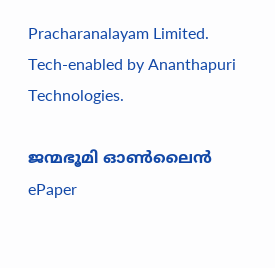Pracharanalayam Limited.
Tech-enabled by Ananthapuri Technologies.

ജന്മഭൂമി ഓണ്‍ലൈന്‍
ePaper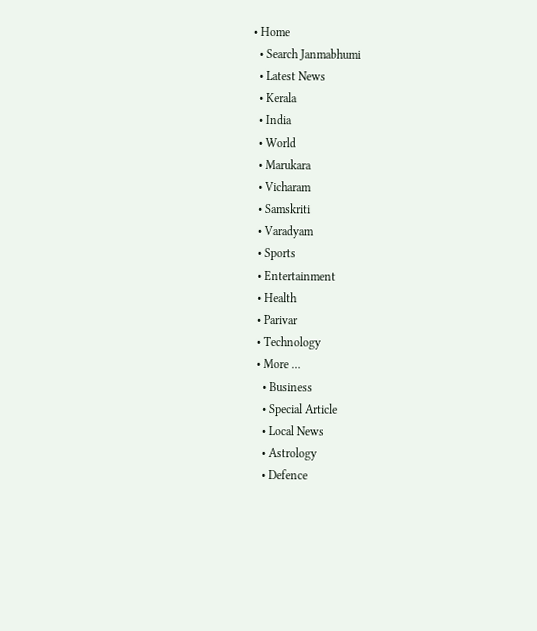• Home
  • Search Janmabhumi
  • Latest News
  • Kerala
  • India
  • World
  • Marukara
  • Vicharam
  • Samskriti
  • Varadyam
  • Sports
  • Entertainment
  • Health
  • Parivar
  • Technology
  • More …
    • Business
    • Special Article
    • Local News
    • Astrology
    • Defence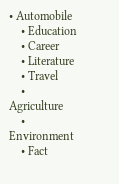• Automobile
    • Education
    • Career
    • Literature
    • Travel
    • Agriculture
    • Environment
    • Fact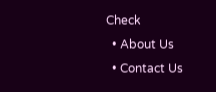Check
  • About Us
  • Contact Us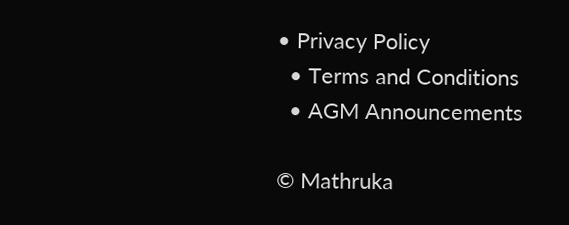• Privacy Policy
  • Terms and Conditions
  • AGM Announcements

© Mathruka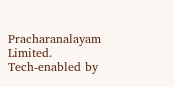Pracharanalayam Limited.
Tech-enabled by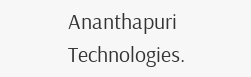Ananthapuri Technologies.